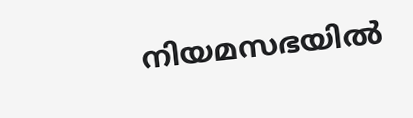നിയമസഭയിൽ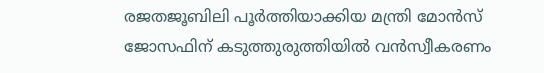രജതജൂബിലി പൂർത്തിയാക്കിയ മന്ത്രി മോൻസ് ജോസഫിന് കടുത്തുരുത്തിയിൽ വൻസ്വീകരണം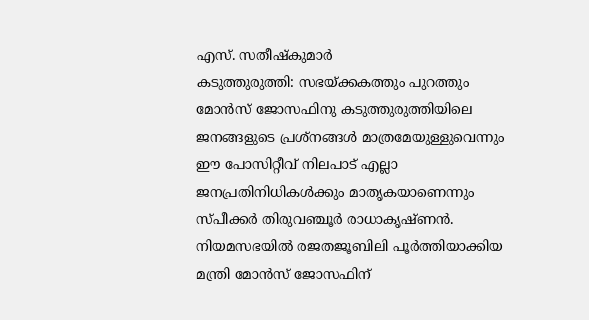എസ്. സതീഷ്കുമാർ
കടുത്തുരുത്തി: സഭയ്ക്കകത്തും പുറത്തും മോൻസ് ജോസഫിനു കടുത്തുരുത്തിയിലെ ജനങ്ങളുടെ പ്രശ്നങ്ങൾ മാത്രമേയുള്ളുവെന്നും ഈ പോസിറ്റീവ് നിലപാട് എല്ലാ ജനപ്രതിനിധികൾക്കും മാതൃകയാണെന്നും സ്പീക്കർ തിരുവഞ്ചൂർ രാധാകൃഷ്ണൻ. നിയമസഭയിൽ രജതജൂബിലി പൂർത്തിയാക്കിയ മന്ത്രി മോൻസ് ജോസഫിന്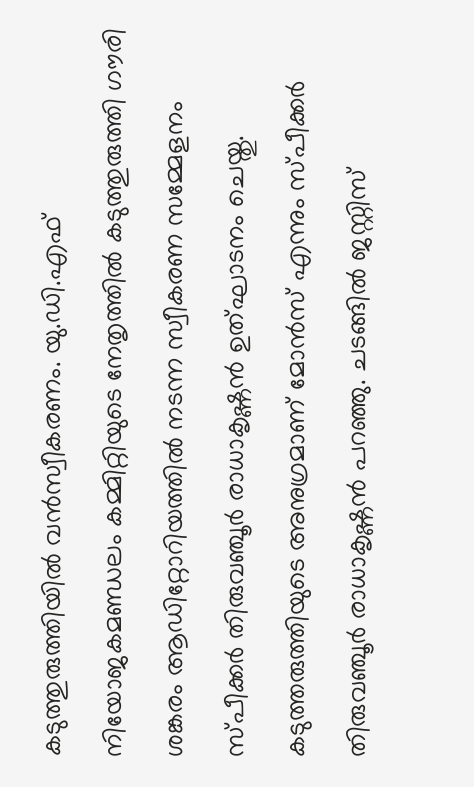കടുത്തുരുത്തിയിൽ വൻസ്വീകരണം. യു.ഡി.എഫ് നിയോജകമണ്ഡലം കമ്മിറ്റിയുടെ നേതൃത്തിൽ കടുത്തുരുത്തി ഗൗരി ശങ്കരം ആഡിറ്റോറിയത്തിൽ നടന്ന സ്വീകരണ സമ്മേളനം സ്പീക്കർ തിരുവഞ്ചൂർ രാധാകൃഷ്ണൻ ഉത്ഘാടനം ചെയ്തു.
കടുത്തരുത്തിയുടെ അനുഗ്രമാണ് മോൻസ് എന്നും സ്പീക്കർ തിരുവഞ്ചൂർ രാധാകൃഷ്ണൻ പറഞ്ഞു. ചടങ്ങിൽ ജസ്റ്റിസ്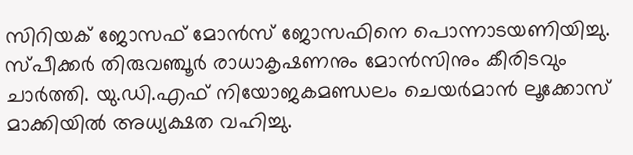സിറിയക് ജോസഫ് മോൻസ് ജോസഫിനെ പൊന്നാടയണിയിച്ചു. സ്പീക്കർ തിരുവഞ്ചൂർ രാധാകൃഷണനും മോൻസിനും കീരിടവും ചാർത്തി. യു.ഡി.എഫ് നിയോജകമണ്ഡലം ചെയർമാൻ ലൂക്കോസ് മാക്കിയിൽ അധ്യക്ഷത വഹിച്ചു.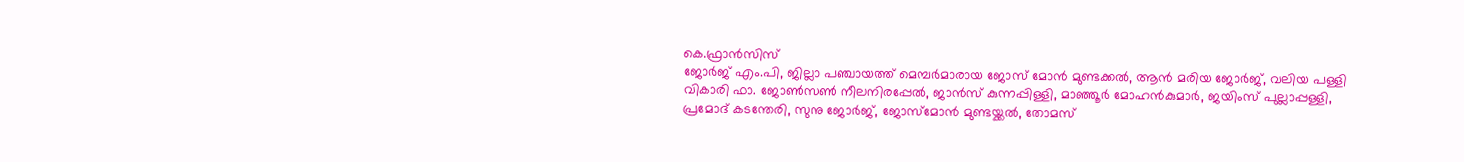കെ.ഫ്രാൻസിസ്
ജോർജ് എം.പി, ജില്ലാ പഞ്ചായത്ത് മെമ്പർമാരായ ജോസ് മോൻ മുണ്ടക്കൽ, ആൻ മരിയ ജോർജ്, വലിയ പള്ളി വികാരി ഫാ. ജോൺസൺ നീലനിരപ്പേൽ, ജാൻസ് കുന്നപ്പിള്ളി, മാഞ്ഞൂർ മോഹൻകുമാർ, ജയിംസ് പുല്ലാപ്പള്ളി, പ്രമോദ് കടന്തേരി, സുനു ജോർജ്, ജോസ്മോൻ മുണ്ടയ്ക്കൽ, തോമസ്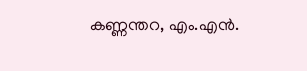കണ്ണന്തറ, എം.എൻ.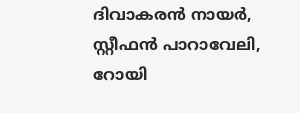ദിവാകരൻ നായർ, സ്റ്റീഫൻ പാറാവേലി, റോയി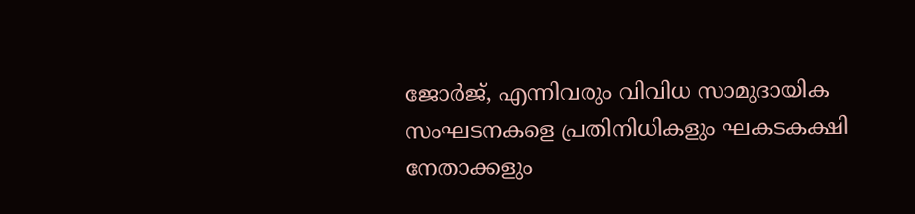ജോർജ്, എന്നിവരും വിവിധ സാമുദായിക സംഘടനകളെ പ്രതിനിധികളും ഘകടകക്ഷി നേതാക്കളും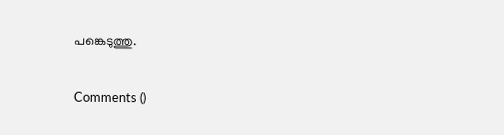പങ്കെടുത്തു.

Comments ()